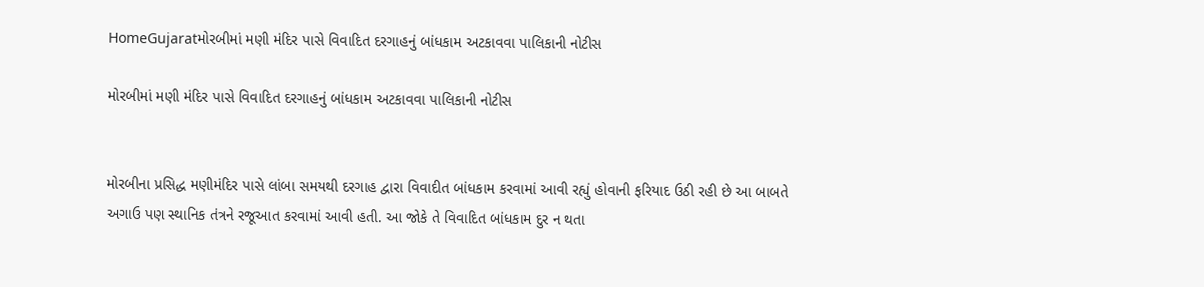HomeGujaratમોરબીમાં મણી મંદિર પાસે વિવાદિત દરગાહનું બાંધકામ અટકાવવા પાલિકાની નોટીસ

મોરબીમાં મણી મંદિર પાસે વિવાદિત દરગાહનું બાંધકામ અટકાવવા પાલિકાની નોટીસ


મોરબીના પ્રસિદ્ધ મણીમંદિર પાસે લાંબા સમયથી દરગાહ દ્વારા વિવાદીત બાંધકામ કરવામાં આવી રહ્યું હોવાની ફરિયાદ ઉઠી રહી છે આ બાબતે અગાઉ પણ સ્થાનિક તંત્રને રજૂઆત કરવામાં આવી હતી. આ જોકે તે વિવાદિત બાંધકામ દુર ન થતા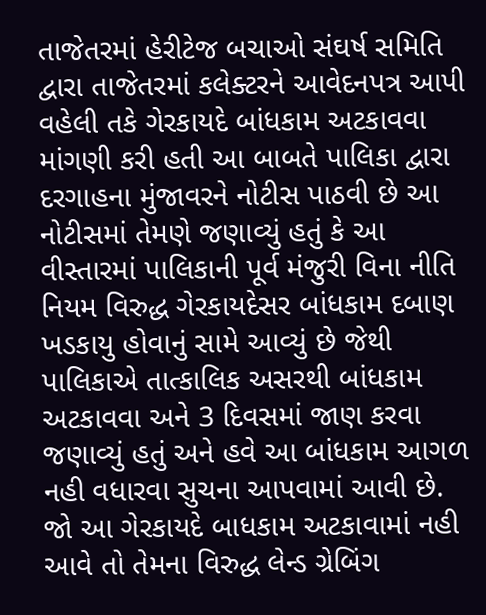તાજેતરમાં હેરીટેજ બચાઓ સંઘર્ષ સમિતિ દ્વારા તાજેતરમાં કલેક્ટરને આવેદનપત્ર આપી વહેલી તકે ગેરકાયદે બાંધકામ અટકાવવા માંગણી કરી હતી આ બાબતે પાલિકા દ્વારા દરગાહના મુંજાવરને નોટીસ પાઠવી છે આ નોટીસમાં તેમણે જણાવ્યું હતું કે આ વીસ્તારમાં પાલિકાની પૂર્વ મંજુરી વિના નીતિ નિયમ વિરુદ્ધ ગેરકાયદેસર બાંધકામ દબાણ ખડકાયુ હોવાનું સામે આવ્યું છે જેથી પાલિકાએ તાત્કાલિક અસરથી બાંધકામ અટકાવવા અને 3 દિવસમાં જાણ કરવા જણાવ્યું હતું અને હવે આ બાંધકામ આગળ નહી વધારવા સુચના આપવામાં આવી છે. જો આ ગેરકાયદે બાધકામ અટકાવામાં નહી આવે તો તેમના વિરુદ્ધ લેન્ડ ગ્રેબિંગ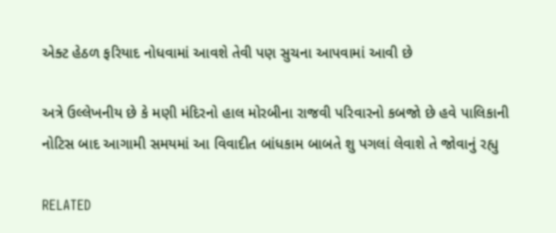એક્ટ હેઠળ ફરિયાદ નોધવામાં આવશે તેવી પણ સુચના આપવામાં આવી છે

અત્રે ઉલ્લેખનીય છે કે મણી મંદિરનો હાલ મોરબીના રાજવી પરિવારનો કબજો છે હવે પાલિકાની નોટિસ બાદ આગામી સમયમાં આ વિવાદીત બાંધકામ બાબતે શુ પગલાં લેવાશે તે જોવાનું રહ્યુ

RELATED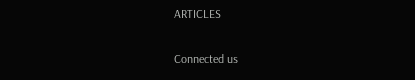ARTICLES

Connected us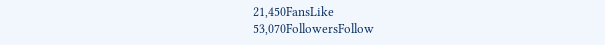21,450FansLike
53,070FollowersFollow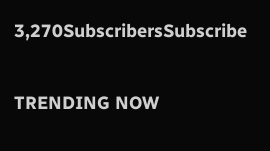3,270SubscribersSubscribe

TRENDING NOW